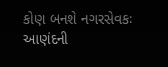કોણ બનશે નગરસેવકઃ આણંદની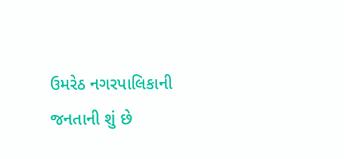ઉમરેઠ નગરપાલિકાની જનતાની શું છે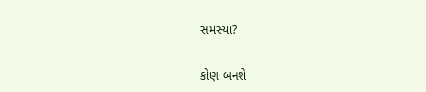સમસ્યા?

કોણ બનશે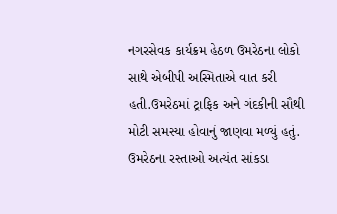નગરસેવક કાર્યક્રમ હેઠળ ઉમરેઠના લોકો સાથે એબીપી અસ્મિતાએ વાત કરી હતી.ઉમરેઠમાં ટ્રાફિક અને ગંદકીની સૌથી મોટી સમસ્યા હોવાનું જાણવા મળ્યું હતું. ઉમરેઠના રસ્તાઓ અત્યંત સાંકડા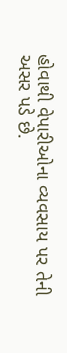હોવાથી વેપારીઓના વ્યવસાય પર તેની અસર પડે છે.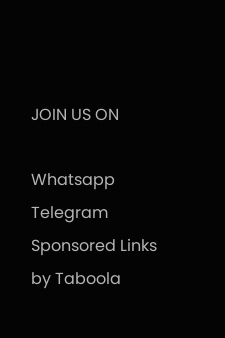JOIN US ON

Whatsapp
Telegram
Sponsored Links by Taboola